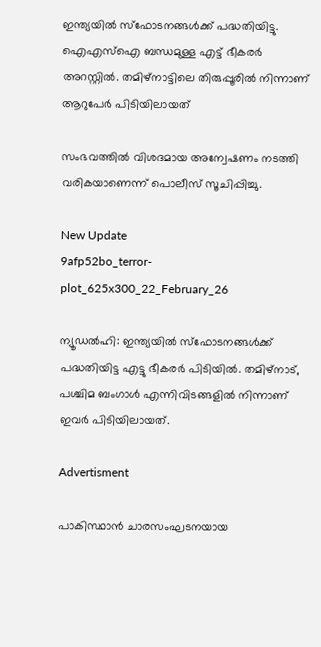ഇന്ത്യയില്‍ സ്‌ഫോടനങ്ങള്‍ക്ക് പദ്ധതിയിട്ടു. ഐഎസ്‌ഐ ബന്ധമുള്ള എട്ട് ഭീകരര്‍ അറസ്റ്റില്‍. തമിഴ്നാട്ടിലെ തിരുപ്പൂരിൽ നിന്നാണ് ആറുപേർ പിടിയിലായത്

സംഭവത്തില്‍ വിശദമായ അന്വേഷണം നടത്തി വരികയാണെന്ന് പൊലീസ് സൂചിപ്പിച്ചു.

New Update
9afp52bo_terror-plot_625x300_22_February_26

ന്യൂഡല്‍ഹി: ഇന്ത്യയില്‍ സ്‌ഫോടനങ്ങള്‍ക്ക് പദ്ധതിയിട്ട എട്ടു ഭീകരര്‍ പിടിയില്‍. തമിഴ്‌നാട്, പശ്ചിമ ബംഗാള്‍ എന്നിവിടങ്ങളില്‍ നിന്നാണ് ഇവര്‍ പിടിയിലായത്.

Advertisment

പാകിസ്ഥാന്‍ ചാരസംഘടനയായ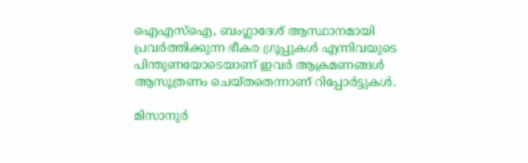ഐഎസ്‌ഐ, ബംഗ്ലാദേശ് ആസ്ഥാനമായി പ്രവര്‍ത്തിക്കുന്ന ഭീകര ഗ്രൂപ്പുകള്‍ എന്നിവയുടെ പിന്തുണയോടെയാണ് ഇവര്‍ ആക്രമണങ്ങള്‍ ആസൂത്രണം ചെയ്തതെന്നാണ് റിപ്പോര്‍ട്ടുകള്‍.

മിസാനുര്‍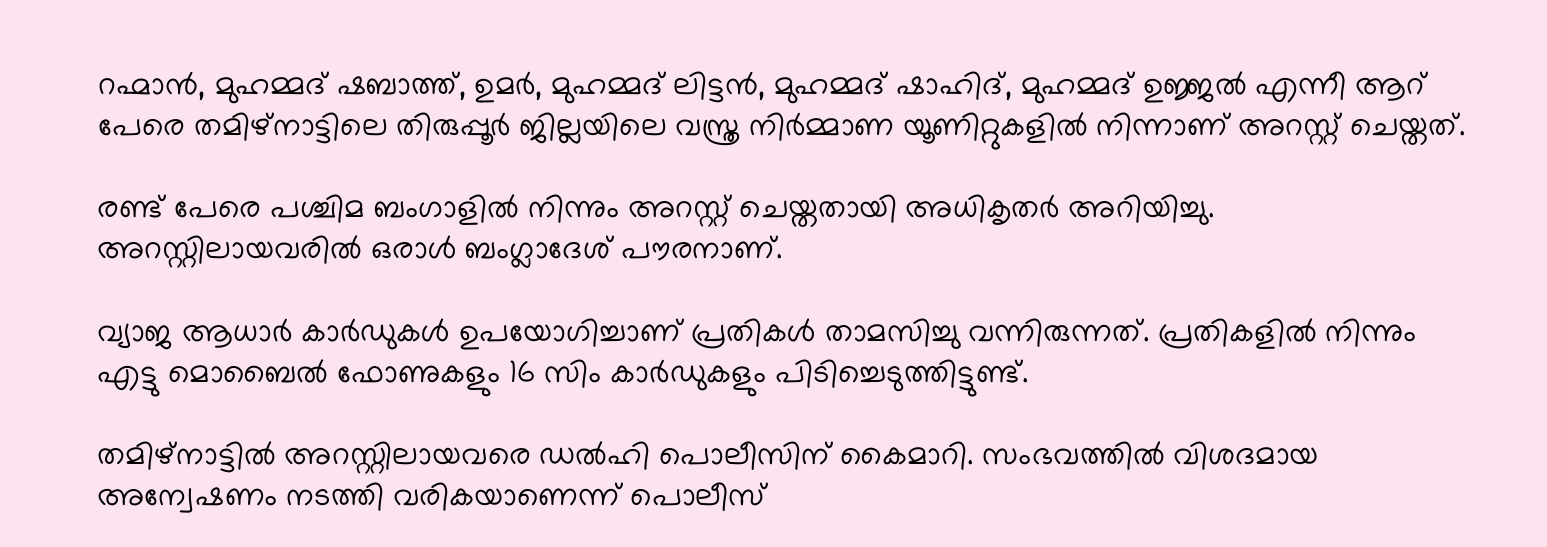റഹ്മാന്‍, മുഹമ്മദ് ഷബാത്ത്, ഉമര്‍, മുഹമ്മദ് ലിട്ടന്‍, മുഹമ്മദ് ഷാഹിദ്, മുഹമ്മദ് ഉജ്ജല്‍ എന്നീ ആറ് പേരെ തമിഴ്നാട്ടിലെ തിരുപ്പൂര്‍ ജില്ലയിലെ വസ്ത്ര നിര്‍മ്മാണ യൂണിറ്റുകളില്‍ നിന്നാണ് അറസ്റ്റ് ചെയ്തത്.

രണ്ട് പേരെ പശ്ചിമ ബംഗാളില്‍ നിന്നും അറസ്റ്റ് ചെയ്തതായി അധികൃതര്‍ അറിയിച്ചു. അറസ്റ്റിലായവരില്‍ ഒരാള്‍ ബംഗ്ലാദേശ് പൗരനാണ്.

വ്യാജ ആധാര്‍ കാര്‍ഡുകള്‍ ഉപയോഗിച്ചാണ് പ്രതികള്‍ താമസിച്ചു വന്നിരുന്നത്. പ്രതികളില്‍ നിന്നും എട്ടു മൊബൈല്‍ ഫോണുകളും 16 സിം കാര്‍ഡുകളും പിടിച്ചെടുത്തിട്ടുണ്ട്.

തമിഴ്‌നാട്ടില്‍ അറസ്റ്റിലായവരെ ഡല്‍ഹി പൊലീസിന് കൈമാറി. സംഭവത്തില്‍ വിശദമായ അന്വേഷണം നടത്തി വരികയാണെന്ന് പൊലീസ്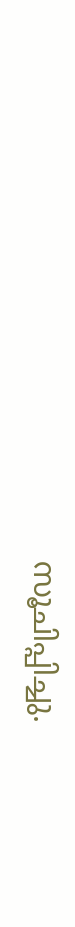സൂചിപ്പിച്ചു.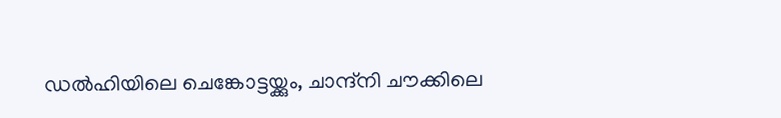ഡല്‍ഹിയിലെ ചെങ്കോട്ടയ്ക്കും, ചാന്ദ്നി ചൗക്കിലെ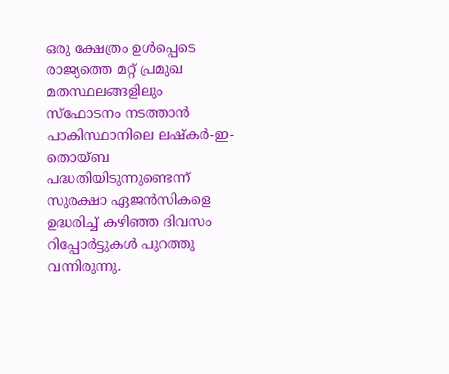ഒരു ക്ഷേത്രം ഉള്‍പ്പെടെ രാജ്യത്തെ മറ്റ് പ്രമുഖ മതസ്ഥലങ്ങളിലും സ്‌ഫോടനം നടത്താന്‍ പാകിസ്ഥാനിലെ ലഷ്‌കര്‍-ഇ-തൊയ്ബ പദ്ധതിയിടുന്നുണ്ടെന്ന് സുരക്ഷാ ഏജന്‍സികളെ ഉദ്ധരിച്ച് കഴിഞ്ഞ ദിവസം റിപ്പോര്‍ട്ടുകള്‍ പുറത്തു വന്നിരുന്നു.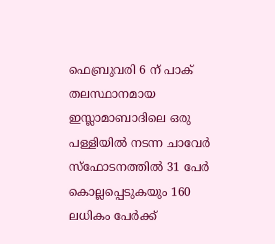ഫെബ്രുവരി 6 ന് പാക് തലസ്ഥാനമായ ഇസ്ലാമാബാദിലെ ഒരു പള്ളിയില്‍ നടന്ന ചാവേര്‍ സ്ഫോടനത്തില്‍ 31 പേര്‍ കൊല്ലപ്പെടുകയും 160 ലധികം പേര്‍ക്ക്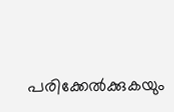പരിക്കേല്‍ക്കുകയും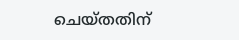ചെയ്തതിന്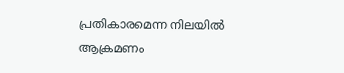പ്രതികാരമെന്ന നിലയില്‍ ആക്രമണം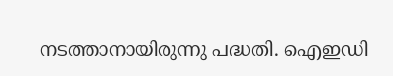നടത്താനായിരുന്നു പദ്ധതി. ഐഇഡി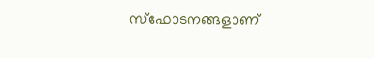സ്‌ഫോടനങ്ങളാണ്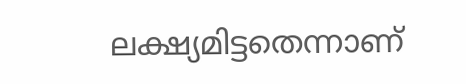ലക്ഷ്യമിട്ടതെന്നാണ്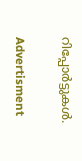റിപ്പോര്‍ട്ടുകള്‍.

Advertisment